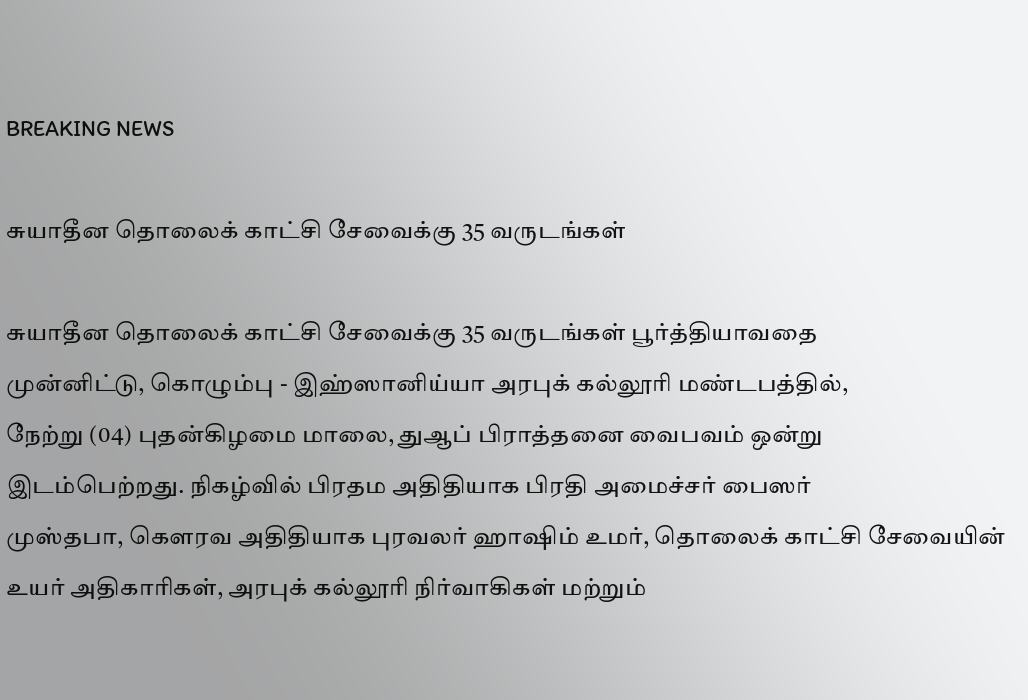BREAKING NEWS

சுயாதீன தொலைக் காட்சி சேவைக்கு 35 வருடங்கள்

சுயாதீன தொலைக் காட்சி சேவைக்கு 35 வருடங்கள் பூர்த்தியாவதை
முன்னிட்டு, கொழும்பு - இஹ்ஸானிய்யா அரபுக் கல்லூரி மண்டபத்தில்,
நேற்று (04) புதன்கிழமை மாலை, துஆப் பிராத்தனை வைபவம் ஒன்று
இடம்பெற்றது. நிகழ்வில் பிரதம அதிதியாக பிரதி அமைச்சர் பைஸர்
முஸ்தபா, கௌரவ அதிதியாக புரவலர் ஹாஷிம் உமர், தொலைக் காட்சி சேவையின் உயர் அதிகாரிகள், அரபுக் கல்லூரி நிர்வாகிகள் மற்றும்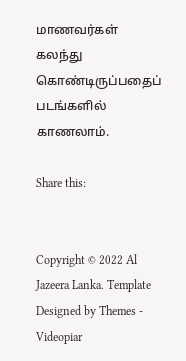மாணவர்கள் கலந்து கொண்டிருப்பதைப் படங்களில் காணலாம்.

Share this:


Copyright © 2022 Al Jazeera Lanka. Template Designed by Themes - Videopiar